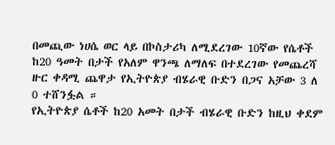በመጪው ነሀሴ ወር ላይ በኮስታሪካ ለሚደረገው 10ኛው የሴቶች ከ20 ዓመት በታች የአለም ዋንጫ ለማለፍ በተደረገው የመጨረሻ ዙር ቀዳሚ ጨዋታ የኢትዮጵያ ብሄራዊ ቡድን በጋና አቻው 3 ለ 0 ተሸንፏል ።
የኢትዮጵያ ሴቶች ከ20 አመት በታች ብሄራዊ ቡድን ከዚህ ቀደም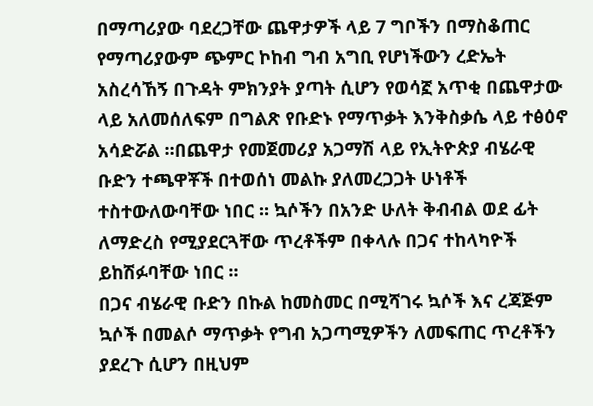በማጣሪያው ባደረጋቸው ጨዋታዎች ላይ 7 ግቦችን በማስቆጠር የማጣሪያውም ጭምር ኮከብ ግብ አግቢ የሆነችውን ረድኤት አስረሳኸኝ በጉዳት ምክንያት ያጣት ሲሆን የወሳኟ አጥቂ በጨዋታው ላይ አለመሰለፍም በግልጽ የቡድኑ የማጥቃት እንቅስቃሴ ላይ ተፅዕኖ አሳድሯል ።በጨዋታ የመጀመሪያ አጋማሽ ላይ የኢትዮጵያ ብሄራዊ ቡድን ተጫዋቾች በተወሰነ መልኩ ያለመረጋጋት ሁነቶች ተስተውለውባቸው ነበር ። ኳሶችን በአንድ ሁለት ቅብብል ወደ ፊት ለማድረስ የሚያደርጓቸው ጥረቶችም በቀላሉ በጋና ተከላካዮች ይከሽፉባቸው ነበር ።
በጋና ብሄራዊ ቡድን በኩል ከመስመር በሚሻገሩ ኳሶች እና ረጃጅም ኳሶች በመልሶ ማጥቃት የግብ አጋጣሚዎችን ለመፍጠር ጥረቶችን ያደረጉ ሲሆን በዚህም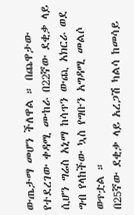ውጤታማ መሆን ችለዋል ። በጨዋታው የተደረገው ቀዳሚ ሙከራ በ22ኛው ደቂቃ ላይ ሲሆን ግሬስ አኒማ ከሳጥን ውጪ አክርራ ወደ ግብ የላከችው ኳስ የግቡን አግዳሚ መልሶ ወጥቷል ።
በ25ኛው ደቂቃ ላይ አረጋሽ ካልሳ ከመሳይ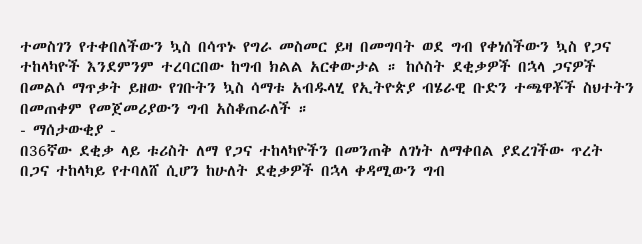ተመስገን የተቀበለችውን ኳስ በሳጥኑ የግራ መስመር ይዛ በመግባት ወደ ግብ የቀነሰችውን ኳስ የጋና ተከላካዮች እንደምንም ተረባርበው ከግብ ክልል አርቀውታል ። ከሶስት ደቂቃዎች በኋላ ጋናዎች በመልሶ ማጥቃት ይዘው የገቡትን ኳስ ሳማቱ አብዱላሂ የኢትዮጵያ ብሄራዊ ቡድን ተጫዋቾች ስህተትን በመጠቀም የመጀመሪያውን ግብ አስቆጠራለች ።
- ማሰታውቂያ -
በ36ኛው ደቂቃ ላይ ቱሪስት ለማ የጋና ተከላካዮችን በመንጠቅ ለገነት ለማቀበል ያደረገችው ጥረት በጋና ተከላካይ የተባለሸ ሲሆን ከሁለት ደቂቃዎች በኋላ ቀዳሚውን ግብ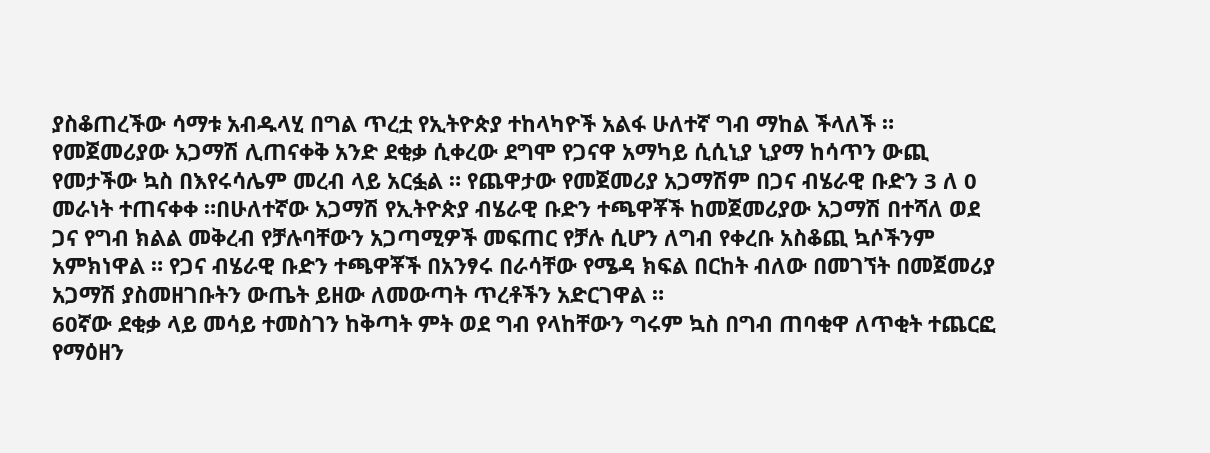ያስቆጠረችው ሳማቱ አብዱላሂ በግል ጥረቷ የኢትዮጵያ ተከላካዮች አልፋ ሁለተኛ ግብ ማከል ችላለች ። የመጀመሪያው አጋማሽ ሊጠናቀቅ አንድ ደቂቃ ሲቀረው ደግሞ የጋናዋ አማካይ ሲሲኒያ ኒያማ ከሳጥን ውጪ የመታችው ኳስ በእየሩሳሌም መረብ ላይ አርፏል ። የጨዋታው የመጀመሪያ አጋማሽም በጋና ብሄራዊ ቡድን 3 ለ 0 መራነት ተጠናቀቀ ።በሁለተኛው አጋማሽ የኢትዮጵያ ብሄራዊ ቡድን ተጫዋቾች ከመጀመሪያው አጋማሽ በተሻለ ወደ ጋና የግብ ክልል መቅረብ የቻሉባቸውን አጋጣሚዎች መፍጠር የቻሉ ሲሆን ለግብ የቀረቡ አስቆጪ ኳሶችንም አምክነዋል ። የጋና ብሄራዊ ቡድን ተጫዋቾች በአንፃሩ በራሳቸው የሜዳ ክፍል በርከት ብለው በመገኘት በመጀመሪያ አጋማሽ ያስመዘገቡትን ውጤት ይዘው ለመውጣት ጥረቶችን አድርገዋል ።
60ኛው ደቂቃ ላይ መሳይ ተመስገን ከቅጣት ምት ወደ ግብ የላከቸውን ግሩም ኳስ በግብ ጠባቂዋ ለጥቂት ተጨርፎ የማዕዘን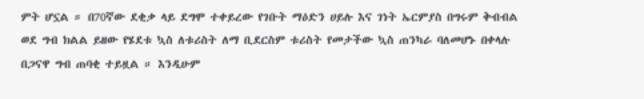ምት ሆኗል ። በ70ኛው ደቂቃ ላይ ደግሞ ተቀይረው የገቡት ማዕድን ሀይሉ እና ገነት ኤርምያስ በግሩም ቅብብል ወደ ግብ ክልል ይዘው የሄደቱ ኳስ ለቱሪስት ለማ ቢደርስም ቱሪስት የመታችው ኳስ ጠንካራ ባለመሆኑ በቀላሉ በጋናዋ ግብ ጠባቂ ተይዟል ። እንዲሁም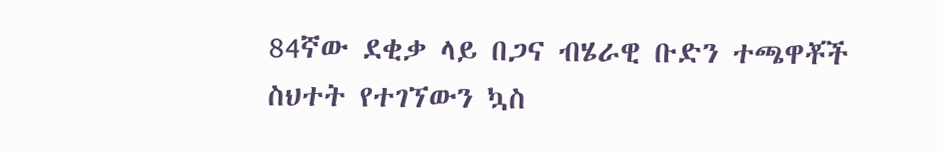84ኛው ደቂቃ ላይ በጋና ብሄራዊ ቡድን ተጫዋቾች ስህተት የተገኘውን ኳስ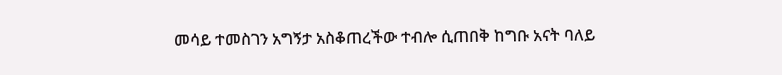መሳይ ተመስገን አግኝታ አስቆጠረችው ተብሎ ሲጠበቅ ከግቡ አናት ባለይ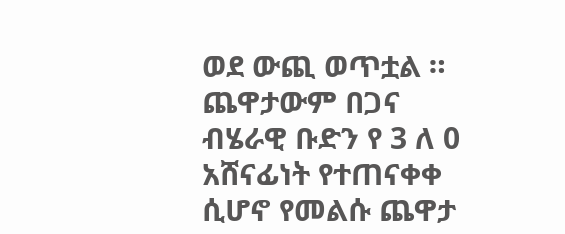ወደ ውጪ ወጥቷል ።
ጨዋታውም በጋና ብሄራዊ ቡድን የ 3 ለ 0 አሸናፊነት የተጠናቀቀ ሲሆኖ የመልሱ ጨዋታ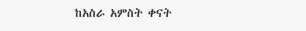ከአስራ አምስት ቀናት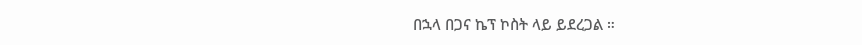በኋላ በጋና ኬፕ ኮስት ላይ ይደረጋል ።